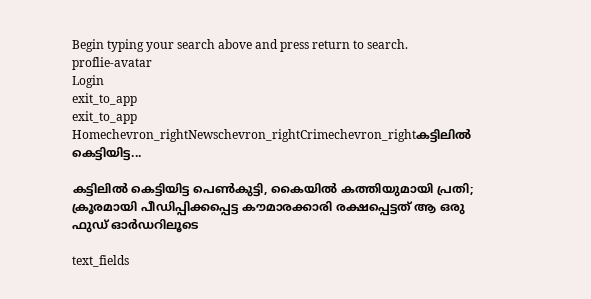Begin typing your search above and press return to search.
proflie-avatar
Login
exit_to_app
exit_to_app
Homechevron_rightNewschevron_rightCrimechevron_rightകട്ടിലിൽ കെട്ടിയിട്ട...

കട്ടിലിൽ കെട്ടിയിട്ട പെൺകുട്ടി, കൈയിൽ കത്തിയുമായി പ്രതി; ക്രൂരമായി പീഡിപ്പിക്കപ്പെട്ട കൗമാരക്കാരി രക്ഷപ്പെട്ടത് ആ ഒരു ഫുഡ് ഓർഡറിലൂടെ

text_fields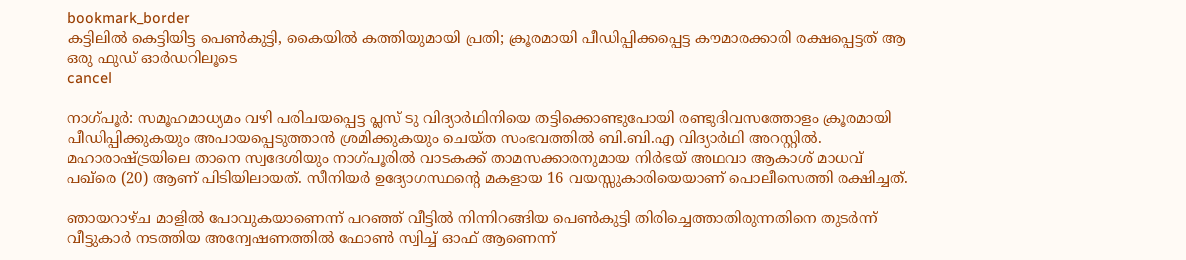bookmark_border
കട്ടിലിൽ കെട്ടിയിട്ട പെൺകുട്ടി, കൈയിൽ കത്തിയുമായി പ്രതി; ക്രൂരമായി പീഡിപ്പിക്കപ്പെട്ട കൗമാരക്കാരി രക്ഷപ്പെട്ടത് ആ ഒരു ഫുഡ് ഓർഡറിലൂടെ
cancel

നാഗ്‌പൂർ: സമൂഹമാധ്യമം വഴി പരിചയപ്പെട്ട പ്ലസ് ടു വിദ്യാർഥിനിയെ തട്ടിക്കൊണ്ടുപോയി രണ്ടുദിവസത്തോളം ക്രൂരമായി പീഡിപ്പിക്കുകയും അപായപ്പെടുത്താൻ ശ്രമിക്കുകയും ചെയ്ത സംഭവത്തിൽ ബി.ബി.എ വിദ്യാർഥി അറസ്റ്റിൽ. മഹാരാഷ്ട്രയിലെ താനെ സ്വദേശിയും നാഗ്പൂരിൽ വാടകക്ക് താമസക്കാരനുമായ നിർഭയ് അഥവാ ആകാശ് മാധവ് പഖ്‌രെ (20) ആണ് പിടിയിലായത്. സീനിയർ ഉദ്യോഗസ്ഥന്റെ മകളായ 16 വയസ്സുകാരിയെയാണ് പൊലീസെത്തി രക്ഷിച്ചത്.

ഞായറാഴ്ച മാളിൽ പോവുകയാണെന്ന് പറഞ്ഞ് വീട്ടിൽ നിന്നിറങ്ങിയ പെൺകുട്ടി തിരിച്ചെത്താതിരുന്നതിനെ തുടർന്ന് വീട്ടുകാർ നടത്തിയ അന്വേഷണത്തിൽ ഫോൺ സ്വിച്ച് ഓഫ് ആണെന്ന്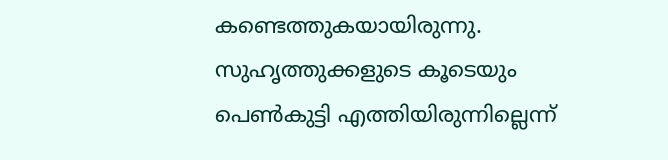കണ്ടെത്തുകയായിരുന്നു. സുഹൃത്തുക്കളുടെ കൂടെയും പെൺകുട്ടി എത്തിയിരുന്നില്ലെന്ന്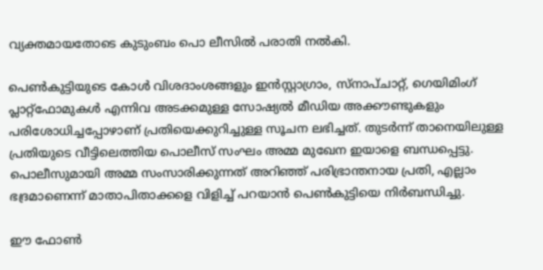വ്യക്തമായതോടെ കുടുംബം പൊ ലീസിൽ പരാതി നൽകി.

പെൺകുട്ടിയുടെ കോൾ വിശദാംശങ്ങളും ഇൻസ്റ്റാഗ്രാം, സ്നാപ്ചാറ്റ്, ഗെയിമിംഗ് പ്ലാറ്റ്‌ഫോമുകൾ എന്നിവ അടക്കമുള്ള സോഷ്യൽ മീഡിയ അക്കൗണ്ടുകളും പരിശോധിച്ചപ്പോഴാണ് പ്രതിയെക്കുറിച്ചുള്ള സൂചന ലഭിച്ചത്. തുടർന്ന് താനെയിലുള്ള പ്രതിയുടെ വീട്ടിലെത്തിയ പൊലീസ് സംഘം അമ്മ മുഖേന ഇയാളെ ബന്ധപ്പെട്ടു. പൊലീസുമായി അമ്മ സംസാരിക്കുന്നത് അറിഞ്ഞ് പരിഭ്രാന്തനായ പ്രതി, എല്ലാം ഭദ്രമാണെന്ന് മാതാപിതാക്കളെ വിളിച്ച് പറയാൻ പെൺകുട്ടിയെ നിർബന്ധിച്ചു.

ഈ ഫോൺ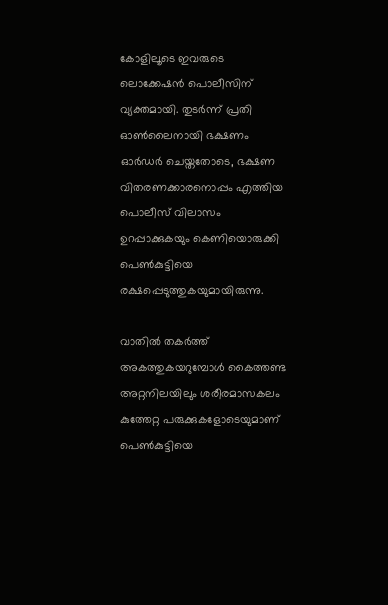കോളിലൂടെ ഇവരുടെ ലൊക്കേഷൻ പൊലീസിന് വ്യക്തമായി. തുടർന്ന് പ്രതി ഓൺലൈനായി ഭക്ഷണം ഓർഡർ ചെയ്തതോടെ, ഭക്ഷണ വിതരണക്കാരനൊപ്പം എത്തിയ പൊലീസ് വിലാസം ഉറപ്പാക്കുകയും കെണിയൊരുക്കി പെൺകുട്ടിയെ രക്ഷപ്പെടുത്തുകയുമായിരുന്നു.

വാതിൽ തകർത്ത് അകത്തുകയറുമ്പോൾ കൈത്തണ്ട അറ്റനിലയിലും ശരീരമാസകലം കുത്തേറ്റ പരുക്കുകളോടെയുമാണ് പെൺകുട്ടിയെ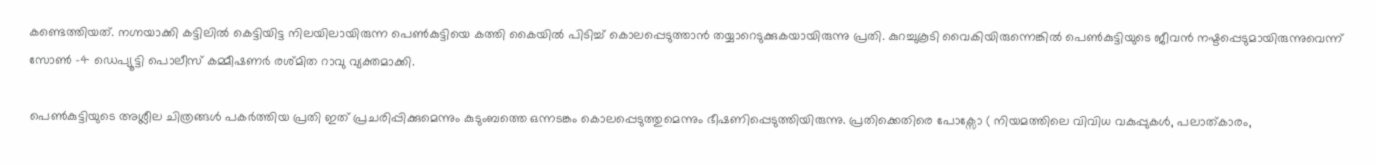കണ്ടെത്തിയത്. നഗ്നയാക്കി കട്ടിലിൽ കെട്ടിയിട്ട നിലയിലായിരുന്ന പെൺകുട്ടിയെ കത്തി കൈയിൽ പിടിച്ച് കൊലപ്പെടുത്താൻ തയ്യാറെടുക്കുകയായിരുന്നു പ്രതി. കുറച്ചുകൂടി വൈകിയിരുന്നെങ്കിൽ പെൺകുട്ടിയുടെ ജീവൻ നഷ്ടപ്പെടുമായിരുന്നുവെന്ന് സോൺ -4 ഡെപ്യൂട്ടി പൊലീസ് കമ്മീഷണർ രശ്മിത റാവു വ്യക്തമാക്കി.

പെൺകുട്ടിയുടെ അശ്ലീല ചിത്രങ്ങൾ പകർത്തിയ പ്രതി ഇത് പ്രചരിപ്പിക്കുമെന്നും കുടുംബത്തെ ഒന്നടങ്കം കൊലപ്പെടുത്തുമെന്നും ഭീഷണിപ്പെടുത്തിയിരുന്നു. പ്രതിക്കെതിരെ പോക്സോ ( നിയമത്തിലെ വിവിധ വകുപ്പുകൾ, പലാത്കാരം,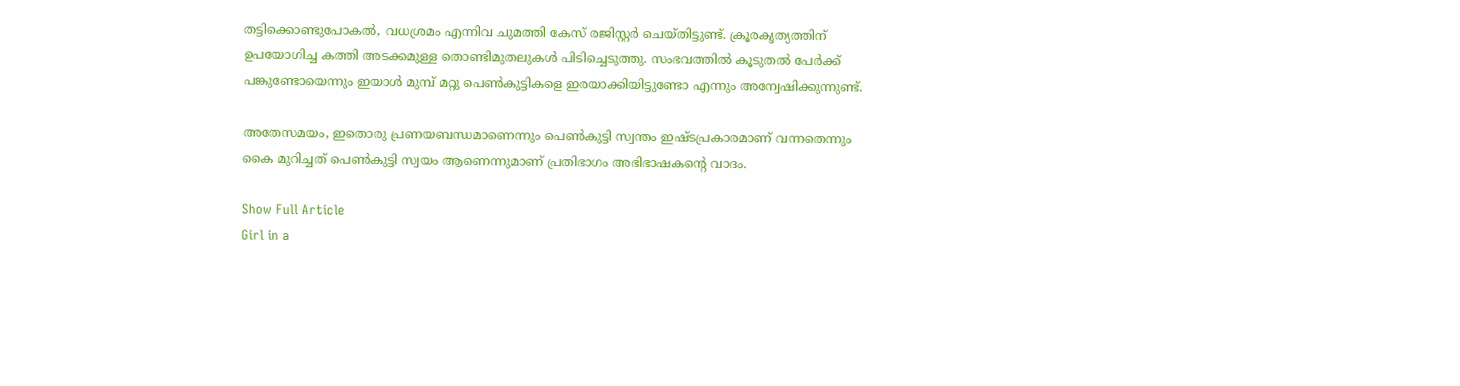തട്ടിക്കൊണ്ടുപോകൽ, വധശ്രമം എന്നിവ ചുമത്തി കേസ് രജിസ്റ്റർ ചെയ്തിട്ടുണ്ട്. ക്രൂരകൃത്യത്തിന് ഉപയോഗിച്ച കത്തി അടക്കമുള്ള തൊണ്ടിമുതലുകൾ പിടിച്ചെടുത്തു. സംഭവത്തിൽ കൂടുതൽ പേർക്ക് പങ്കുണ്ടോയെന്നും ഇയാൾ മുമ്പ് മറ്റു പെൺകുട്ടികളെ ഇരയാക്കിയിട്ടുണ്ടോ എന്നും അന്വേഷിക്കുന്നുണ്ട്.

അതേസമയം, ഇതൊരു പ്രണയബന്ധമാണെന്നും പെൺകുട്ടി സ്വന്തം ഇഷ്ടപ്രകാരമാണ് വന്നതെന്നും കൈ മുറിച്ചത് പെൺകുട്ടി സ്വയം ആണെന്നുമാണ് പ്രതിഭാഗം അഭിഭാഷകന്റെ വാദം.

Show Full Article
Girl in a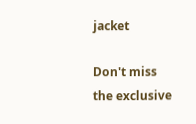jacket

Don't miss the exclusive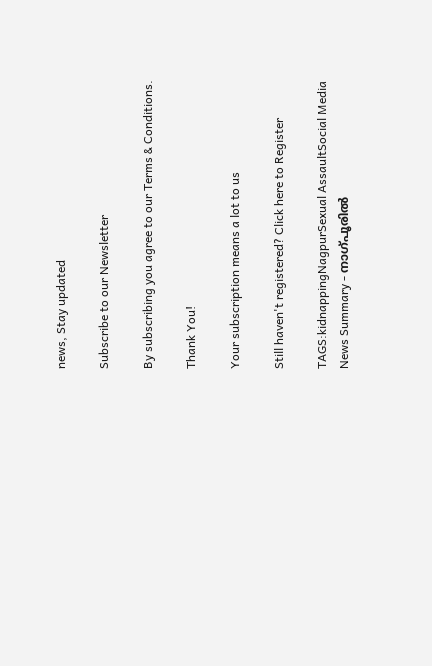news, Stay updated

Subscribe to our Newsletter

By subscribing you agree to our Terms & Conditions.

Thank You!

Your subscription means a lot to us

Still haven't registered? Click here to Register

TAGS:kidnappingNagpurSexual AssaultSocial Media
News Summary - നാഗ്പൂരിൽ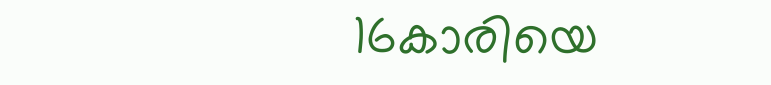16കാരിയെ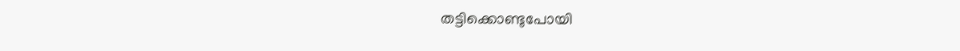തട്ടിക്കൊണ്ടുപോയി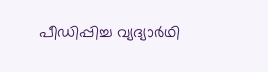പീഡിപ്പിച്ച വ്യദ്യാർഥി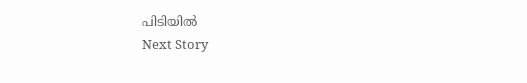പിടിയിൽ
Next Story